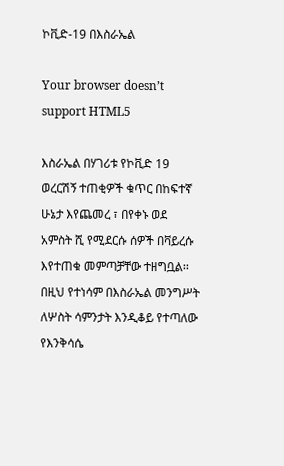ኮቪድ-19 በእስራኤል

Your browser doesn’t support HTML5

እስራኤል በሃገሪቱ የኮቪድ 19 ወረርሽኝ ተጠቂዎች ቁጥር በከፍተኛ ሁኔታ እየጨመረ ፣ በየቀኑ ወደ አምስት ሺ የሚደርሱ ሰዎች በቫይረሱ እየተጠቁ መምጣቻቸው ተዘግቧል፡፡ በዚህ የተነሳም በእስራኤል መንግሥት ለሦስት ሳምንታት እንዲቆይ የተጣለው የእንቅሳሴ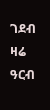ገደብ ዛሬ ዓርብ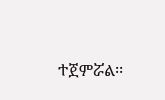ተጀምሯል፡፡